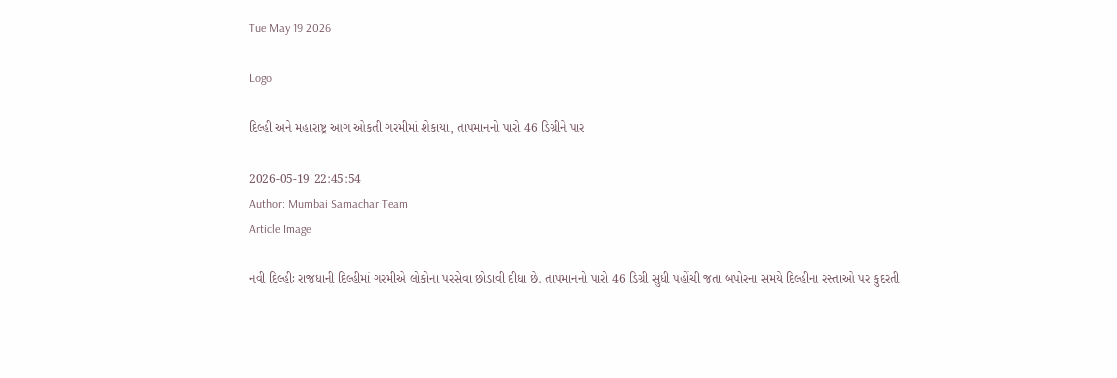Tue May 19 2026

Logo

દિલ્હી અને મહારાષ્ટ્ર આગ ઓકતી ગરમીમાં શેકાયા, તાપમાનનો પારો 46 ડિગ્રીને પાર

2026-05-19 22:45:54
Author: Mumbai Samachar Team
Article Image

નવી દિલ્હીઃ રાજધાની દિલ્હીમાં ગરમીએ લોકોના પરસેવા છોડાવી દીધા છે. તાપમાનનો પારો 46 ડિગ્રી સુધી પહોંચી જતા બપોરના સમયે દિલ્હીના રસ્તાઓ પર કુદરતી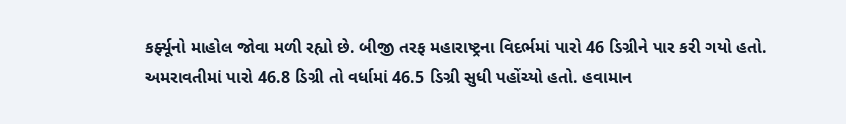કર્ફ્યૂનો માહોલ જોવા મળી રહ્યો છે. બીજી તરફ મહારાષ્ટ્રના વિદર્ભમાં પારો 46 ડિગ્રીને પાર કરી ગયો હતો. અમરાવતીમાં પારો 46.8 ડિગ્રી તો વર્ધામાં 46.5 ડિગ્રી સુધી પહોંચ્યો હતો. હવામાન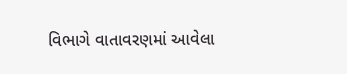વિભાગે વાતાવરણમાં આવેલા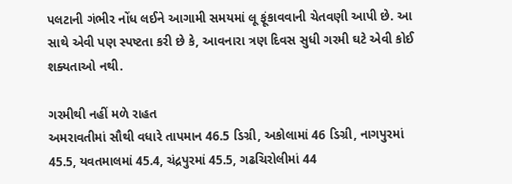પલટાની ગંભીર નોંધ લઈને આગામી સમયમાં લૂ ફૂંકાવવાની ચેતવણી આપી છે. આ સાથે એવી પણ સ્પષ્ટતા કરી છે કે, આવનારા ત્રણ દિવસ સુધી ગરમી ઘટે એવી કોઈ શક્યતાઓ નથી.

ગરમીથી નહીં મળે રાહત
અમરાવતીમાં સૌથી વધારે તાપમાન 46.5 ડિગ્રી, અકોલામાં 46 ડિગ્રી, નાગપુરમાં 45.5, યવતમાલમાં 45.4, ચંદ્રપુરમાં 45.5, ગઢચિરોલીમાં 44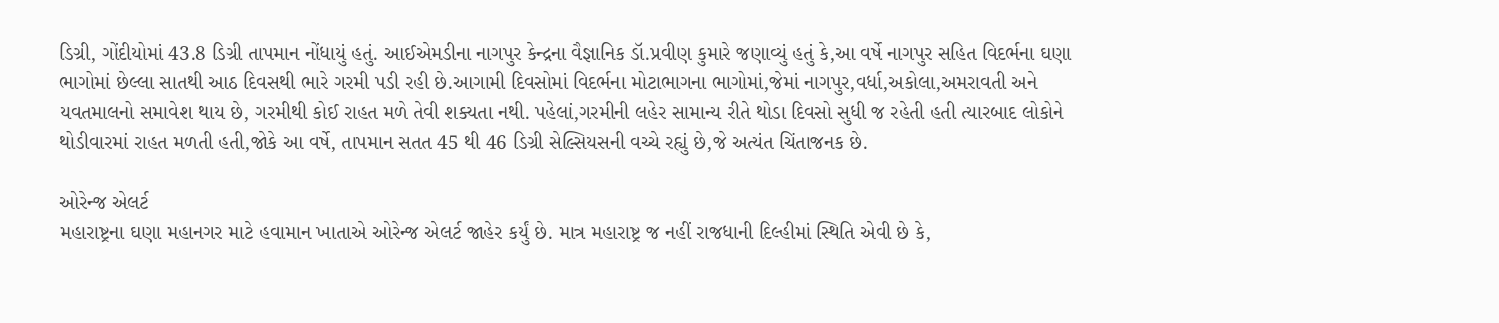ડિગ્રી, ગોંદીયોમાં 43.8 ડિગ્રી તાપમાન નોંધાયું હતું. આઈએમડીના નાગપુર કેન્દ્રના વૈજ્ઞાનિક ડૉ.પ્રવીણ કુમારે જણાવ્યું હતું કે,આ વર્ષે નાગપુર સહિત વિદર્ભના ઘણા ભાગોમાં છેલ્લા સાતથી આઠ દિવસથી ભારે ગરમી પડી રહી છે.આગામી દિવસોમાં વિદર્ભના મોટાભાગના ભાગોમાં,જેમાં નાગપુર,વર્ધા,અકોલા,અમરાવતી અને યવતમાલનો સમાવેશ થાય છે, ગરમીથી કોઈ રાહત મળે તેવી શક્યતા નથી. પહેલાં,ગરમીની લહેર સામાન્ય રીતે થોડા દિવસો સુધી જ રહેતી હતી ત્યારબાદ લોકોને થોડીવારમાં રાહત મળતી હતી,જોકે આ વર્ષે, તાપમાન સતત 45 થી 46 ડિગ્રી સેલ્સિયસની વચ્ચે રહ્યું છે,જે અત્યંત ચિંતાજનક છે.

ઓરેન્જ એલર્ટ
મહારાષ્ટ્રના ઘણા મહાનગર માટે હવામાન ખાતાએ ઓરેન્જ એલર્ટ જાહેર કર્યું છે. માત્ર મહારાષ્ટ્ર જ નહીં રાજધાની દિલ્હીમાં સ્થિતિ એવી છે કે,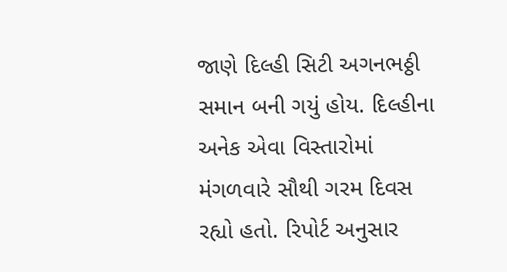જાણે દિલ્હી સિટી અગનભઠ્ઠી સમાન બની ગયું હોય. દિલ્હીના અનેક એવા વિસ્તારોમાં મંગળવારે સૌથી ગરમ દિવસ રહ્યો હતો. રિપોર્ટ અનુસાર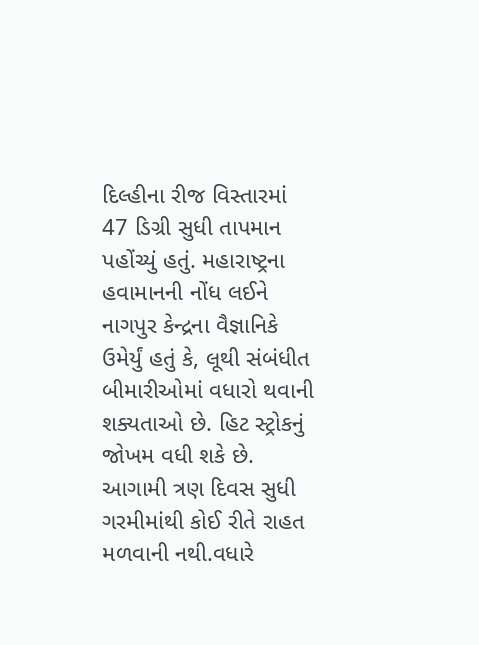દિલ્હીના રીજ વિસ્તારમાં 47 ડિગ્રી સુધી તાપમાન પહોંચ્યું હતું. મહારાષ્ટ્રના હવામાનની નોંધ લઈને નાગપુર કેન્દ્રના વૈજ્ઞાનિકે ઉમેર્યું હતું કે, લૂથી સંબંધીત બીમારીઓમાં વધારો થવાની શક્યતાઓ છે. હિટ સ્ટ્રોકનું જોખમ વધી શકે છે. આગામી ત્રણ દિવસ સુધી ગરમીમાંથી કોઈ રીતે રાહત મળવાની નથી.વધારે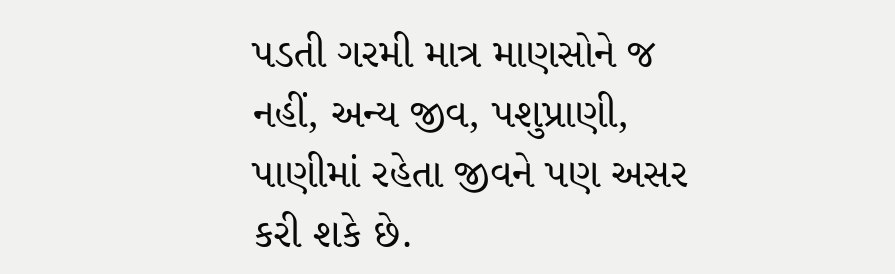પડતી ગરમી માત્ર માણસોને જ નહીં, અન્ય જીવ, પશુપ્રાણી, પાણીમાં રહેતા જીવને પણ અસર કરી શકે છે.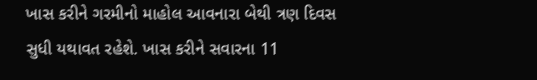ખાસ કરીને ગરમીનો માહોલ આવનારા બેથી ત્રણ દિવસ સુધી યથાવત રહેશે. ખાસ કરીને સવારના 11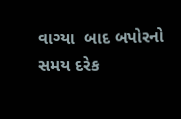વાગ્યા  બાદ બપોરનો સમય દરેક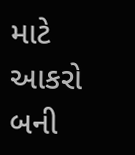માટે આકરો બની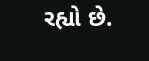રહ્યો છે.